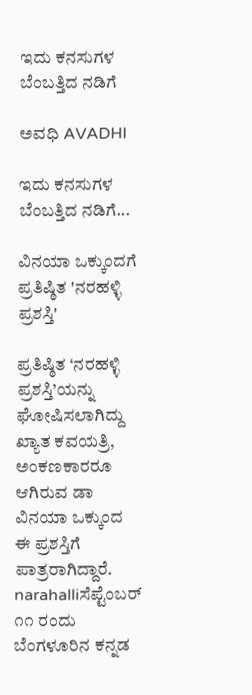ಇದು ಕನಸುಗಳ ಬೆಂಬತ್ತಿದ ನಡಿಗೆ‍

ಅವಧಿ AVADHI

ಇದು ಕನಸುಗಳ ಬೆಂಬತ್ತಿದ ನಡಿಗೆ...

ವಿನಯಾ ಒಕ್ಕುಂದಗೆ ಪ್ರತಿಷ್ಠಿತ 'ನರಹಳ್ಳಿ ಪ್ರಶಸ್ತಿ'

ಪ್ರತಿಷ್ಠಿತ ‘ನರಹಳ್ಳಿ ಪ್ರಶಸ್ತಿ’ಯನ್ನು ಘೋಷಿಸಲಾಗಿದ್ದು ಖ್ಯಾತ ಕವಯತ್ರಿ, ಅಂಕಣಕಾರರೂ ಆಗಿರುವ ಡಾ ವಿನಯಾ ಒಕ್ಕುಂದ ಈ ಪ್ರಶಸ್ತಿಗೆ ಪಾತ್ರರಾಗಿದ್ದಾರೆ.
narahalliಸೆಪ್ಟೆಂಬರ್ ೧೧ ರಂದು ಬೆಂಗಳೂರಿನ ಕನ್ನಡ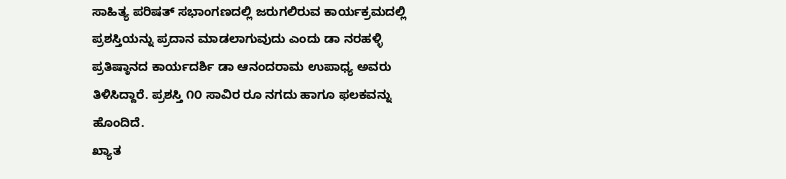ಸಾಹಿತ್ಯ ಪರಿಷತ್ ಸಭಾಂಗಣದಲ್ಲಿ ಜರುಗಲಿರುವ ಕಾರ್ಯಕ್ರಮದಲ್ಲಿ ಪ್ರಶಸ್ತಿಯನ್ನು ಪ್ರದಾನ ಮಾಡಲಾಗುವುದು ಎಂದು ಡಾ ನರಹಳ್ಳಿ ಪ್ರತಿಷ್ಠಾನದ ಕಾರ್ಯದರ್ಶಿ ಡಾ ಆನಂದರಾಮ ಉಪಾಧ್ಯ ಅವರು ತಿಳಿಸಿದ್ದಾರೆ. ಪ್ರಶಸ್ತಿ ೧೦ ಸಾವಿರ ರೂ ನಗದು ಹಾಗೂ ಫಲಕವನ್ನು ಹೊಂದಿದೆ.
ಖ್ಯಾತ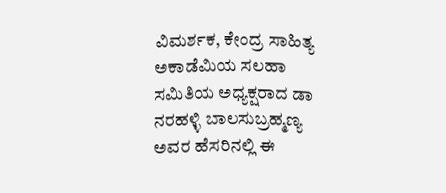ವಿಮರ್ಶಕ, ಕೇಂದ್ರ ಸಾಹಿತ್ಯ ಅಕಾಡೆಮಿಯ ಸಲಹಾ ಸಮಿತಿಯ ಅಧ್ಯಕ್ಷರಾದ ಡಾ ನರಹಳ್ಳಿ ಬಾಲಸುಬ್ರಹ್ಮಣ್ಯ ಅವರ ಹೆಸರಿನಲ್ಲಿ ಈ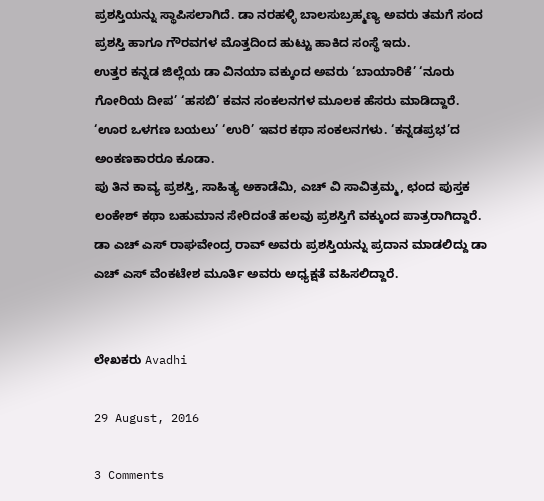ಪ್ರಶಸ್ತಿಯನ್ನು ಸ್ಥಾಪಿಸಲಾಗಿದೆ. ಡಾ ನರಹಳ್ಳಿ ಬಾಲಸುಬ್ರಹ್ಮಣ್ಯ ಅವರು ತಮಗೆ ಸಂದ ಪ್ರಶಸ್ತಿ ಹಾಗೂ ಗೌರವಗಳ ಮೊತ್ತದಿಂದ ಹುಟ್ಟು ಹಾಕಿದ ಸಂಸ್ಥೆ ಇದು.
ಉತ್ತರ ಕನ್ನಡ ಜಿಲ್ಲೆಯ ಡಾ ವಿನಯಾ ವಕ್ಕುಂದ ಅವರು ‘ಬಾಯಾರಿಕೆ’ ‘ನೂರು ಗೋರಿಯ ದೀಪ’ ‘ಹಸಬಿ’ ಕವನ ಸಂಕಲನಗಳ ಮೂಲಕ ಹೆಸರು ಮಾಡಿದ್ದಾರೆ. ‘ಊರ ಒಳಗಣ ಬಯಲು’ ‘ಉರಿ’ ಇವರ ಕಥಾ ಸಂಕಲನಗಳು. ‘ಕನ್ನಡಪ್ರಭ’ದ ಅಂಕಣಕಾರರೂ ಕೂಡಾ.
ಪು ತಿನ ಕಾವ್ಯ ಪ್ರಶಸ್ತಿ, ಸಾಹಿತ್ಯ ಅಕಾಡೆಮಿ, ಎಚ್ ವಿ ಸಾವಿತ್ರಮ್ಮ, ಛಂದ ಪುಸ್ತಕ ಲಂಕೇಶ್ ಕಥಾ ಬಹುಮಾನ ಸೇರಿದಂತೆ ಹಲವು ಪ್ರಶಸ್ತಿಗೆ ವಕ್ಕುಂದ ಪಾತ್ರರಾಗಿದ್ದಾರೆ.
ಡಾ ಎಚ್ ಎಸ್ ರಾಘವೇಂದ್ರ ರಾವ್ ಅವರು ಪ್ರಶಸ್ತಿಯನ್ನು ಪ್ರದಾನ ಮಾಡಲಿದ್ದು ಡಾ ಎಚ್ ಎಸ್ ವೆಂಕಟೇಶ ಮೂರ್ತಿ ಅವರು ಅಧ್ಯಕ್ಷತೆ ವಹಿಸಲಿದ್ದಾರೆ.


ಲೇಖಕರು Avadhi

29 August, 2016

3 Comments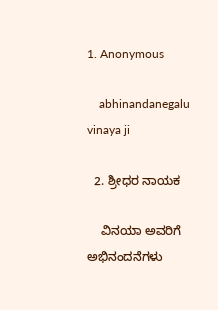1. Anonymous

    abhinandanegalu vinaya ji

  2. ಶ್ರೀಧರ ನಾಯಕ

    ವಿನಯಾ ಅವರಿಗೆ ಅಭಿನಂದನೆಗಳು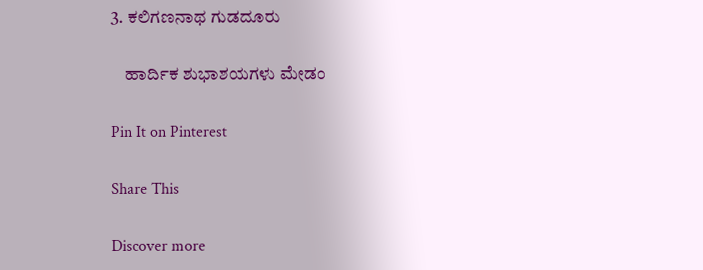3. ಕಲಿಗಣನಾಥ ಗುಡದೂರು

    ಹಾರ್ದಿಕ ಶುಭಾಶಯಗಳು ಮೇಡಂ

Pin It on Pinterest

Share This

Discover more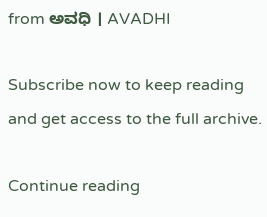from ಅವಧಿ । AVADHI

Subscribe now to keep reading and get access to the full archive.

Continue reading